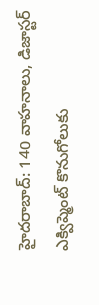హైదరాబాద్: 140 వాహనాలు, డిజాస్టర్ ఎక్విప్మెంట్ కొనుగోలుకు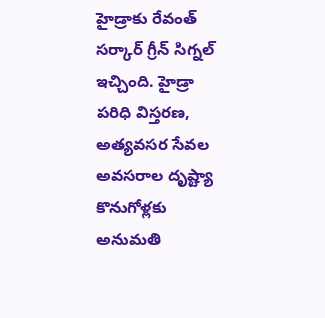హైడ్రాకు రేవంత్ సర్కార్ గ్రీన్ సిగ్నల్ ఇచ్చింది. హైడ్రా పరిధి విస్తరణ, అత్యవసర సేవల అవసరాల దృష్ట్యా కొనుగోళ్లకు అనుమతి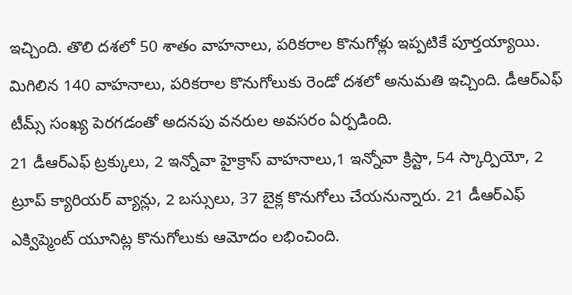ఇచ్చింది. తొలి దశలో 50 శాతం వాహనాలు, పరికరాల కొనుగోళ్లు ఇప్పటికే పూర్తయ్యాయి. మిగిలిన 140 వాహనాలు, పరికరాల కొనుగోలుకు రెండో దశలో అనుమతి ఇచ్చింది. డీఆర్ఎఫ్ టీమ్స్ సంఖ్య పెరగడంతో అదనపు వనరుల అవసరం ఏర్పడింది.
21 డీఆర్ఎఫ్ ట్రక్కులు, 2 ఇన్నోవా హైక్రాస్ వాహనాలు,1 ఇన్నోవా క్రిస్టా, 54 స్కార్పియో, 2 ట్రూప్ క్యారియర్ వ్యాన్లు, 2 బస్సులు, 37 బైక్ల కొనుగోలు చేయనున్నారు. 21 డీఆర్ఎఫ్ ఎక్విప్మెంట్ యూనిట్ల కొనుగోలుకు ఆమోదం లభించింది.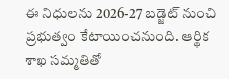ఈ నిధులను 2026-27 బడ్జెట్ నుంచి ప్రభుత్వం కేటాయించనుంది. ఆర్థిక శాఖ సమ్మతితో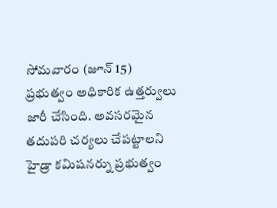సోమవారం (జూన్ 15) ప్రభుత్వం అధికారిక ఉత్తర్వులు జారీ చేసింది. అవసరమైన తదుపరి చర్యలు చేపట్టాలని హైడ్రా కమిషనర్ను ప్రభుత్వం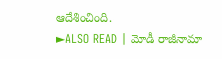ఆదేశించింది.
►ALSO READ | మోడీ రాజీనామా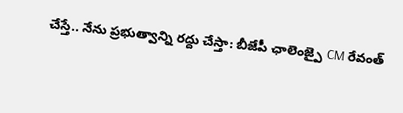చేస్తే.. నేను ప్రభుత్వాన్ని రద్దు చేస్తా: బీజేపీ ఛాలెంజ్పై CM రేవంత్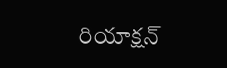రియాక్షన్